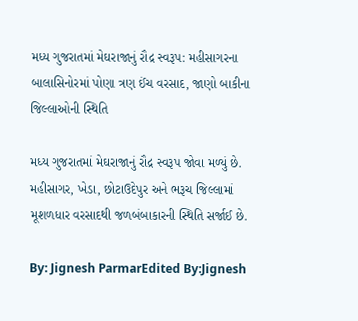મધ્ય ગુજરાતમાં મેઘરાજાનું રૌદ્ર સ્વરૂપ: મહીસાગરના બાલાસિનોરમાં પોણા ત્રણ ઈંચ વરસાદ, જાણો બાકીના જિલ્લાઓની સ્થિતિ

મધ્ય ગુજરાતમાં મેઘરાજાનું રૌદ્ર સ્વરૂપ જોવા મળ્યું છે. મહીસાગર, ખેડા, છોટાઉદેપુર અને ભરૂચ જિલ્લામાં મૂશળધાર વરસાદથી જળબંબાકારની સ્થિતિ સર્જાઈ છે.

By: Jignesh ParmarEdited By:Jignesh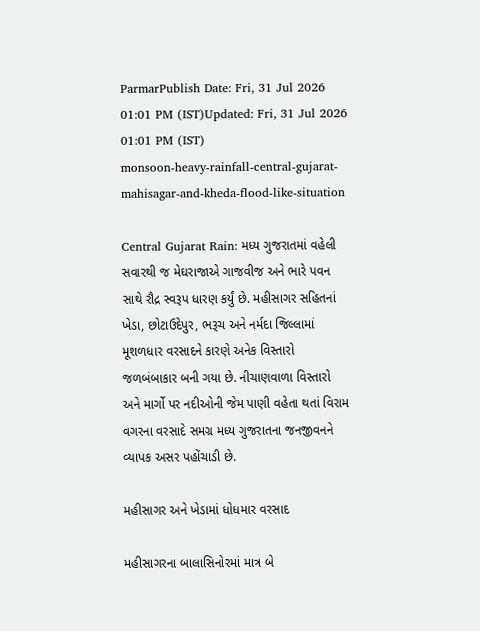ParmarPublish Date: Fri, 31 Jul 2026 01:01 PM (IST)Updated: Fri, 31 Jul 2026 01:01 PM (IST)
monsoon-heavy-rainfall-central-gujarat-mahisagar-and-kheda-flood-like-situation

Central Gujarat Rain: મધ્ય ગુજરાતમાં વહેલી સવારથી જ મેઘરાજાએ ગાજવીજ અને ભારે પવન સાથે રૌદ્ર સ્વરૂપ ધારણ કર્યું છે. મહીસાગર સહિતનાં ખેડા, છોટાઉદેપુર, ભરૂચ અને નર્મદા જિલ્લામાં મૂશળધાર વરસાદને કારણે અનેક વિસ્તારો જળબંબાકાર બની ગયા છે. નીચાણવાળા વિસ્તારો અને માર્ગો પર નદીઓની જેમ પાણી વહેતા થતાં વિરામ વગરના વરસાદે સમગ્ર મધ્ય ગુજરાતના જનજીવનને વ્યાપક અસર પહોંચાડી છે.

મહીસાગર અને ખેડામાં ધોધમાર વરસાદ

મહીસાગરના બાલાસિનોરમાં માત્ર બે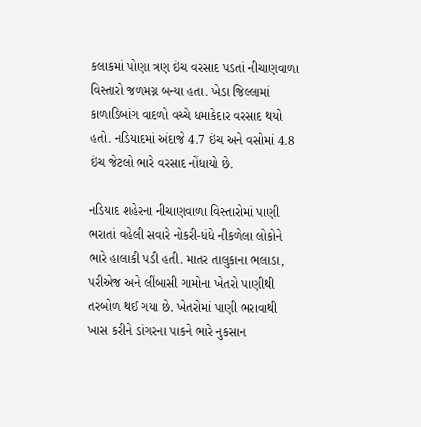કલાકમાં પોણા ત્રણ ઇંચ વરસાદ પડતાં નીચાણવાળા વિસ્તારો જળમગ્ન બન્યા હતા. ખેડા જિલ્લામાં કાળાડિબાંગ વાદળો વચ્ચે ધમાકેદાર વરસાદ થયો હતો. નડિયાદમાં અંદાજે 4.7 ઇંચ અને વસોમાં 4.8 ઇંચ જેટલો ભારે વરસાદ નોંધાયો છે.

નડિયાદ શહેરના નીચાણવાળા વિસ્તારોમાં પાણી ભરાતાં વહેલી સવારે નોકરી-ધંધે નીકળેલા લોકોને ભારે હાલાકી પડી હતી. માતર તાલુકાના ભલાડા, પરીએજ અને લીંબાસી ગામોના ખેતરો પાણીથી તરબોળ થઈ ગયા છે. ખેતરોમાં પાણી ભરાવાથી ખાસ કરીને ડાંગરના પાકને ભારે નુકસાન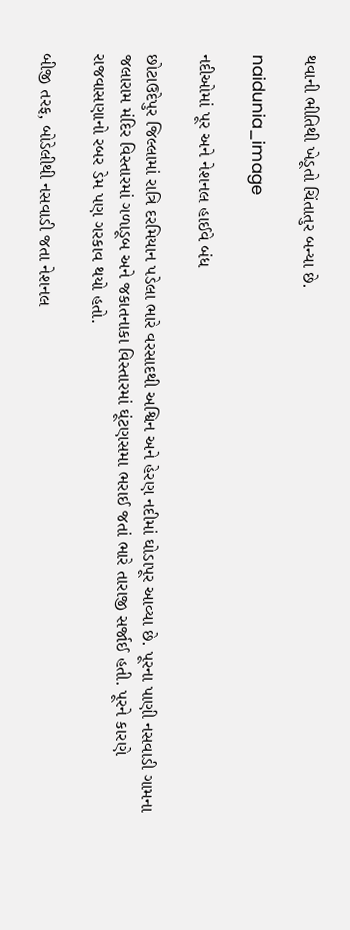થવાની ભીતિથી ખેડૂતો ચિંતાતુર બન્યા છે.

naidunia_image

નદીઓમાં પૂર અને નેશનલ હાઈવે બંધ

છોટાઉદેપુર જિલ્લામાં રાત્રિ દરમિયાન પડેલા ભારે વરસાદથી અશ્વિન અને હેરણ નદીમાં ઘોડાપૂર આવ્યા છે. પૂરના પાણી નસવાડી ગામના જલારામ મંદિર વિસ્તારમાં ગળાડૂબ અને જકાતનાકા વિસ્તારમાં ઘૂંટણસમા ભરાઈ જતાં ભારે તારાજી સર્જાઈ હતી. પૂરને કારણે રાજવાસણાનો રબર ડેમ પણ ગરકાવ થયો હતો.

બીજી તરફ, બોડેલીથી નસવાડી જતા નેશનલ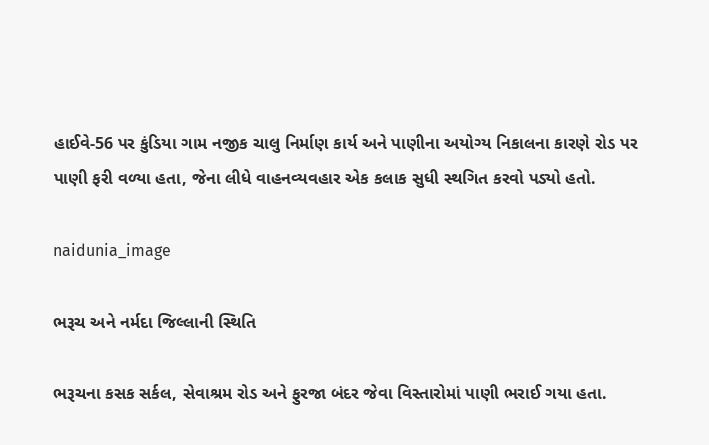હાઈવે-56 પર કુંડિયા ગામ નજીક ચાલુ નિર્માણ કાર્ય અને પાણીના અયોગ્ય નિકાલના કારણે રોડ પર પાણી ફરી વળ્યા હતા, જેના લીધે વાહનવ્યવહાર એક કલાક સુધી સ્થગિત કરવો પડ્યો હતો.

naidunia_image

ભરૂચ અને નર્મદા જિલ્લાની સ્થિતિ

ભરૂચના કસક સર્કલ, સેવાશ્રમ રોડ અને ફુરજા બંદર જેવા વિસ્તારોમાં પાણી ભરાઈ ગયા હતા.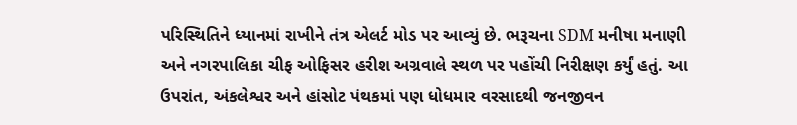પરિસ્થિતિને ધ્યાનમાં રાખીને તંત્ર એલર્ટ મોડ પર આવ્યું છે. ભરૂચના SDM મનીષા મનાણી અને નગરપાલિકા ચીફ ઓફિસર હરીશ અગ્રવાલે સ્થળ પર પહોંચી નિરીક્ષણ કર્યું હતું. આ ઉપરાંત, અંકલેશ્વર અને હાંસોટ પંથકમાં પણ ધોધમાર વરસાદથી જનજીવન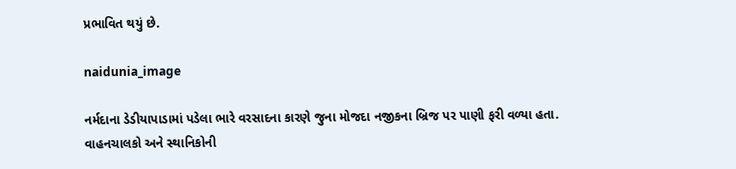પ્રભાવિત થયું છે.

naidunia_image

નર્મદાના ડેડીયાપાડામાં પડેલા ભારે વરસાદના કારણે જુના મોજદા નજીકના બ્રિજ પર પાણી ફરી વળ્યા હતા. વાહનચાલકો અને સ્થાનિકોની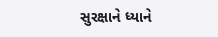સુરક્ષાને ધ્યાને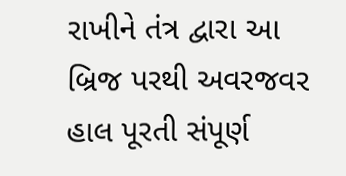રાખીને તંત્ર દ્વારા આ બ્રિજ પરથી અવરજવર હાલ પૂરતી સંપૂર્ણ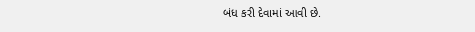બંધ કરી દેવામાં આવી છે.